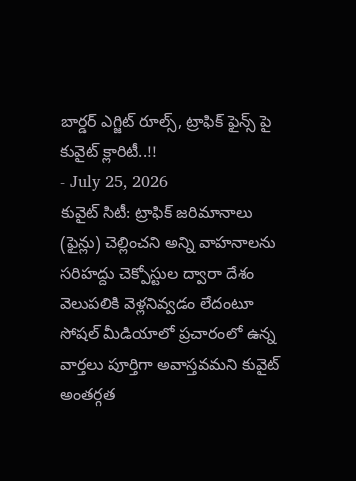బార్డర్ ఎగ్జిట్ రూల్స్, ట్రాఫిక్ ఫైన్స్ పై కువైట్ క్లారిటీ..!!
- July 25, 2026
కువైట్ సిటీ: ట్రాఫిక్ జరిమానాలు (ఫైన్లు) చెల్లించని అన్ని వాహనాలను సరిహద్దు చెక్పోస్టుల ద్వారా దేశం వెలుపలికి వెళ్లనివ్వడం లేదంటూ సోషల్ మీడియాలో ప్రచారంలో ఉన్న వార్తలు పూర్తిగా అవాస్తవమని కువైట్ అంతర్గత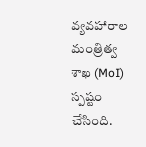వ్యవహారాల మంత్రిత్వ శాఖ (MoI) స్పష్టం చేసింది.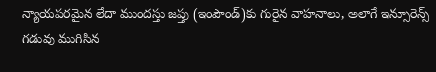న్యాయపరమైన లేదా ముందస్తు జప్తు (ఇంపౌండ్)కు గురైన వాహనాలు, అలాగే ఇన్సూరెన్స్ గడువు ముగిసిన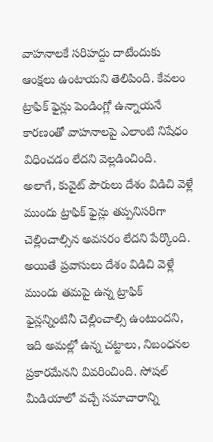వాహనాలకే సరిహద్దు దాటేందుకు ఆంక్షలు ఉంటాయని తెలిపింది. కేవలం ట్రాఫిక్ ఫైన్లు పెండింగ్లో ఉన్నాయనే కారణంతో వాహనాలపై ఎలాంటి నిషేధం విధించడం లేదని వెల్లడించింది.
అలాగే, కువైట్ పౌరులు దేశం విడిచి వెళ్లే ముందు ట్రాఫిక్ ఫైన్లు తప్పనిసరిగా చెల్లించాల్సిన అవసరం లేదని పేర్కొంది. అయితే ప్రవాసులు దేశం విడిచి వెళ్లే ముందు తమపై ఉన్న ట్రాఫిక్ ఫైన్లన్నింటినీ చెల్లించాల్సి ఉంటుందని, ఇది అమల్లో ఉన్న చట్టాలు, నిబంధనల ప్రకారమేనని వివరించింది. సోషల్ మీడియాలో వచ్చే సమాచారాన్ని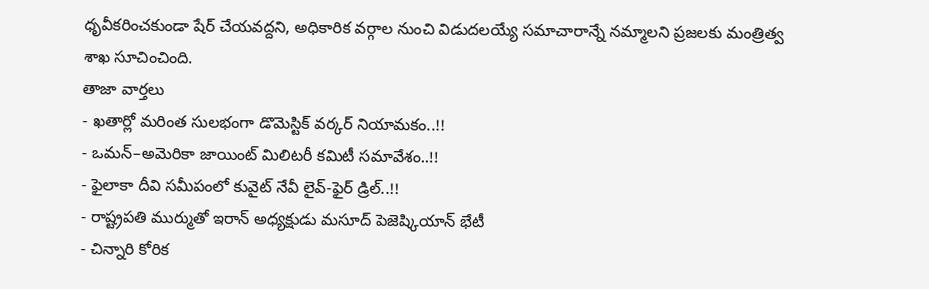ధృవీకరించకుండా షేర్ చేయవద్దని, అధికారిక వర్గాల నుంచి విడుదలయ్యే సమాచారాన్నే నమ్మాలని ప్రజలకు మంత్రిత్వ శాఖ సూచించింది.
తాజా వార్తలు
- ఖతార్లో మరింత సులభంగా డొమెస్టిక్ వర్కర్ నియామకం..!!
- ఒమన్–అమెరికా జాయింట్ మిలిటరీ కమిటీ సమావేశం..!!
- ఫైలాకా దీవి సమీపంలో కువైట్ నేవీ లైవ్-ఫైర్ డ్రిల్..!!
- రాష్ట్రపతి ముర్ముతో ఇరాన్ అధ్యక్షుడు మసూద్ పెజెష్కియాన్ భేటీ
- చిన్నారి కోరిక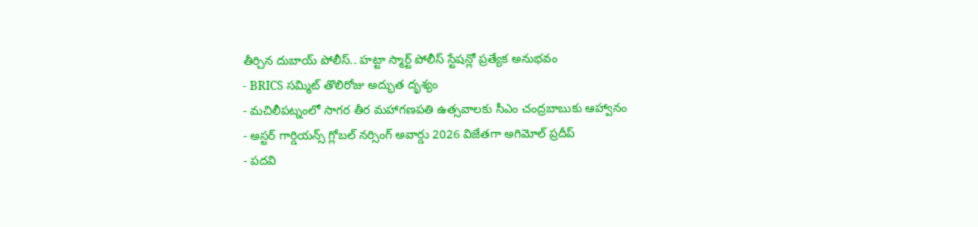తీర్చిన దుబాయ్ పోలీస్.. హట్టా స్మార్ట్ పోలీస్ స్టేషన్లో ప్రత్యేక అనుభవం
- BRICS సమ్మిట్ తొలిరోజు అద్భుత దృశ్యం
- మచిలీపట్నంలో సాగర తీర మహాగణపతి ఉత్సవాలకు సీఎం చంద్రబాబుకు ఆహ్వానం
- అస్టర్ గార్డియన్స్ గ్లోబల్ నర్సింగ్ అవార్డు 2026 విజేతగా అగిమోల్ ప్రదీప్
- పదవి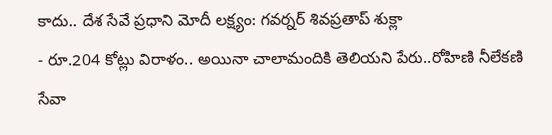కాదు.. దేశ సేవే ప్రధాని మోదీ లక్ష్యం: గవర్నర్ శివప్రతాప్ శుక్లా
- రూ.204 కోట్లు విరాళం.. అయినా చాలామందికి తెలియని పేరు..రోహిణి నీలేకణి సేవా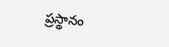ప్రస్థానం